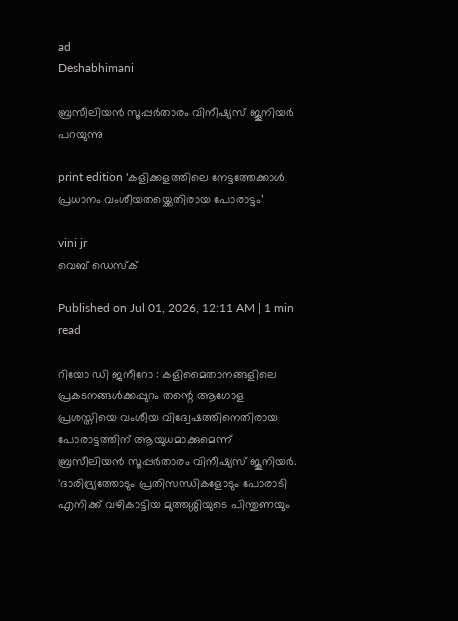ad
Deshabhimani

ബ്രസീലിയൻ സൂപ്പർതാരം വിനീഷ്യസ് ജൂനിയർ പറയുന്നു

print edition ‘കളിക്കളത്തിലെ നേട്ടത്തേക്കാൾ പ്രധാനം വംശീയതയ്ക്കെതിരായ പോരാട്ടം’

vini jr
വെബ് ഡെസ്ക്

Published on Jul 01, 2026, 12:11 AM | 1 min read

റിയോ ഡി ജനീറോ : കളിമൈതാനങ്ങളിലെ പ്രകടനങ്ങൾക്കപ്പുറം തന്റെ ആഗോള പ്രശസ്തിയെ വംശീയ വിദ്വേഷത്തിനെതിരായ പോരാട്ടത്തിന്‌ ആയുധമാക്കുമെന്ന് ബ്രസീലിയൻ സൂപ്പർതാരം വിനീഷ്യസ് ജൂനിയർ. ‘ദാരിദ്ര്യത്തോടും പ്രതിസന്ധികളോടും പോരാടി എനിക്ക് വഴികാട്ടിയ മുത്തശ്ശിയുടെ പിന്തുണയും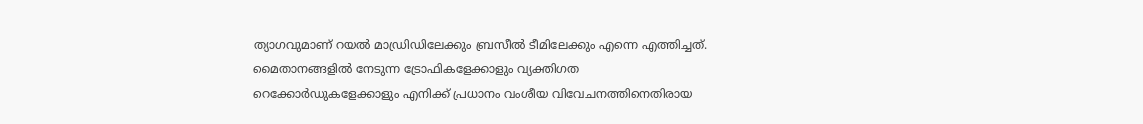ത്യാഗവുമാണ് റയൽ മാഡ്രിഡിലേക്കും ബ്രസീൽ ടീമിലേക്കും എന്നെ എത്തിച്ചത്‌. മൈതാനങ്ങളിൽ നേടുന്ന ട്രോഫികളേക്കാളും വ്യക്തിഗത റെക്കോർഡുകളേക്കാളും എനിക്ക് പ്രധാനം വംശീയ വിവേചനത്തിനെതിരായ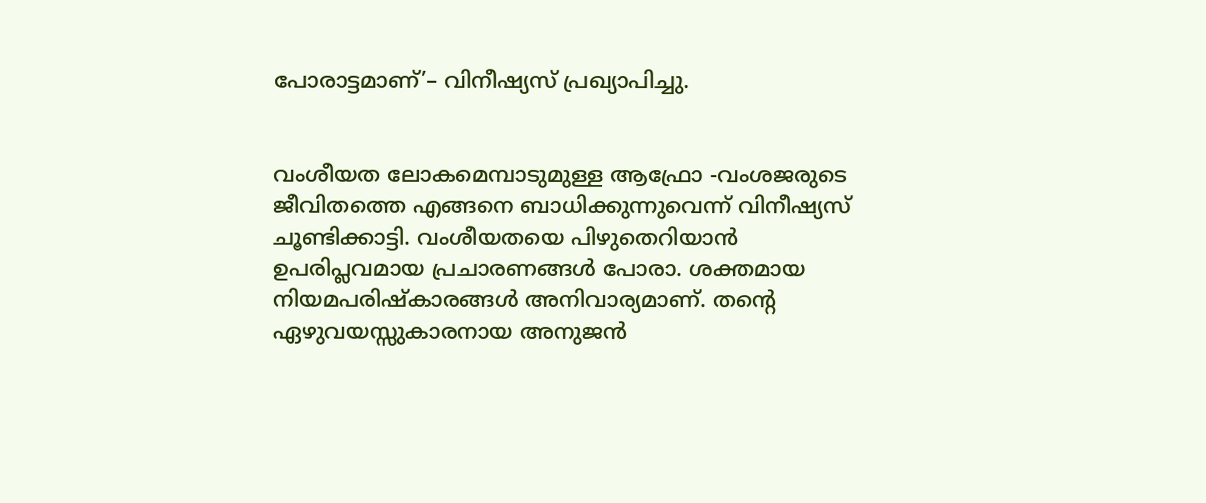പോരാട്ടമാണ്‌’– വിനീഷ്യസ് പ്രഖ്യാപിച്ചു.


വംശീയത ലോകമെമ്പാടുമുള്ള ആഫ്രോ -വംശജരുടെ ജീവിതത്തെ എങ്ങനെ ബാധിക്കുന്നുവെന്ന് വിനീഷ്യസ് ചൂണ്ടിക്കാട്ടി. വംശീയതയെ പിഴുതെറിയാൻ ഉപരിപ്ലവമായ പ്രചാരണങ്ങൾ പോരാ. ശക്തമായ നിയമപരിഷ്‌കാരങ്ങൾ അനിവാര്യമാണ്‌. തന്റെ ഏഴുവയസ്സുകാരനായ അനുജൻ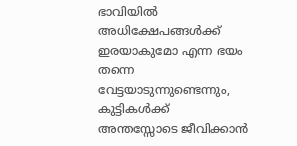ഭാവിയിൽ അധിക്ഷേപങ്ങൾക്ക് ഇരയാകുമോ എന്ന ഭയം തന്നെ വേട്ടയാടുന്നുണ്ടെന്നും, കുട്ടികൾക്ക് അന്തസ്സോടെ ജീവിക്കാൻ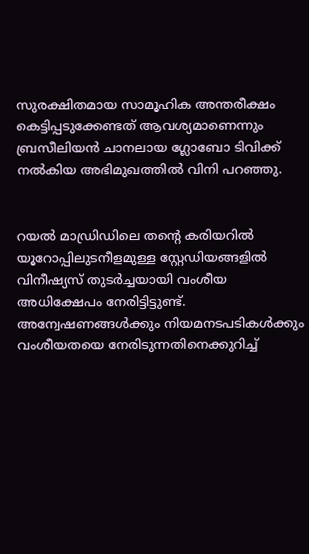സുരക്ഷിതമായ സാമൂഹിക അന്തരീക്ഷം കെട്ടിപ്പടുക്കേണ്ടത് ആവശ്യമാണെന്നും ബ്രസീലിയൻ ചാനലായ ഗ്ലോബോ ടിവിക്ക്‌ നൽകിയ അഭിമുഖത്തിൽ വിനി പറഞ്ഞു.


റയൽ മാഡ്രിഡിലെ തന്റെ കരിയറിൽ യൂറോപ്പിലുടനീളമുള്ള സ്റ്റേഡിയങ്ങളിൽ വിനീഷ്യസ്‌ തുടർച്ചയായി വംശീയ അധിക്ഷേപം നേരിട്ടിട്ടുണ്ട്. അന്വേഷണങ്ങൾക്കും നിയമനടപടികൾക്കും വംശീയതയെ നേരിടുന്നതിനെക്കുറിച്ച്‌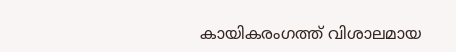കായികരംഗത്ത് വിശാലമായ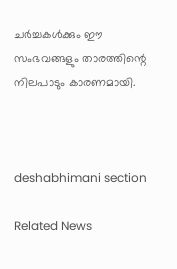ചർച്ചകൾക്കും ഇ‍ൗ സംഭവങ്ങളും താരത്തിന്റെ നിലപാടും കാരണമായി.



deshabhimani section

Related News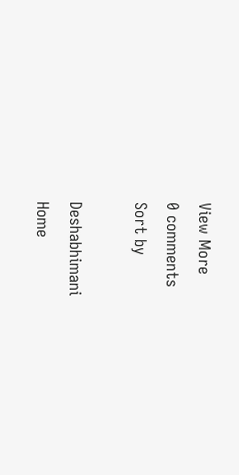View More
0 comments
Sort by

Deshabhimani
Home